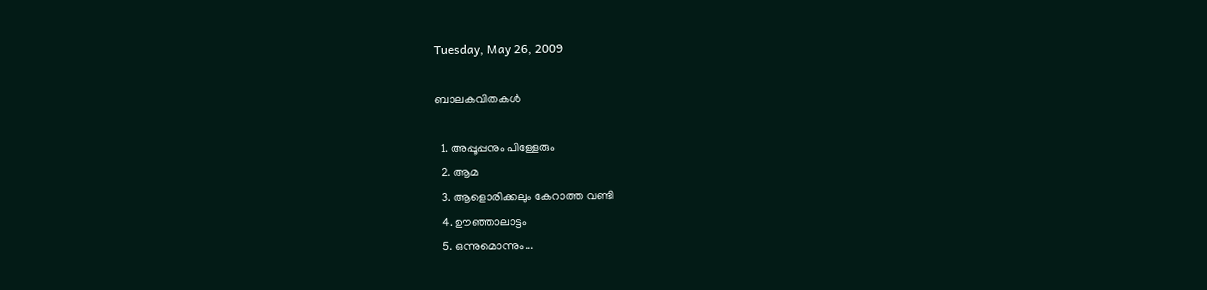Tuesday, May 26, 2009

ബാലകവിതകള്‍

  1. അപ്പൂപ്പനും പിള്ളേരും
  2. ആമ
  3. ആളൊരിക്കലും കേറാത്ത വണ്ടി
  4. ഊഞ്ഞാലാട്ടം
  5. ഒന്നുമൊന്നും...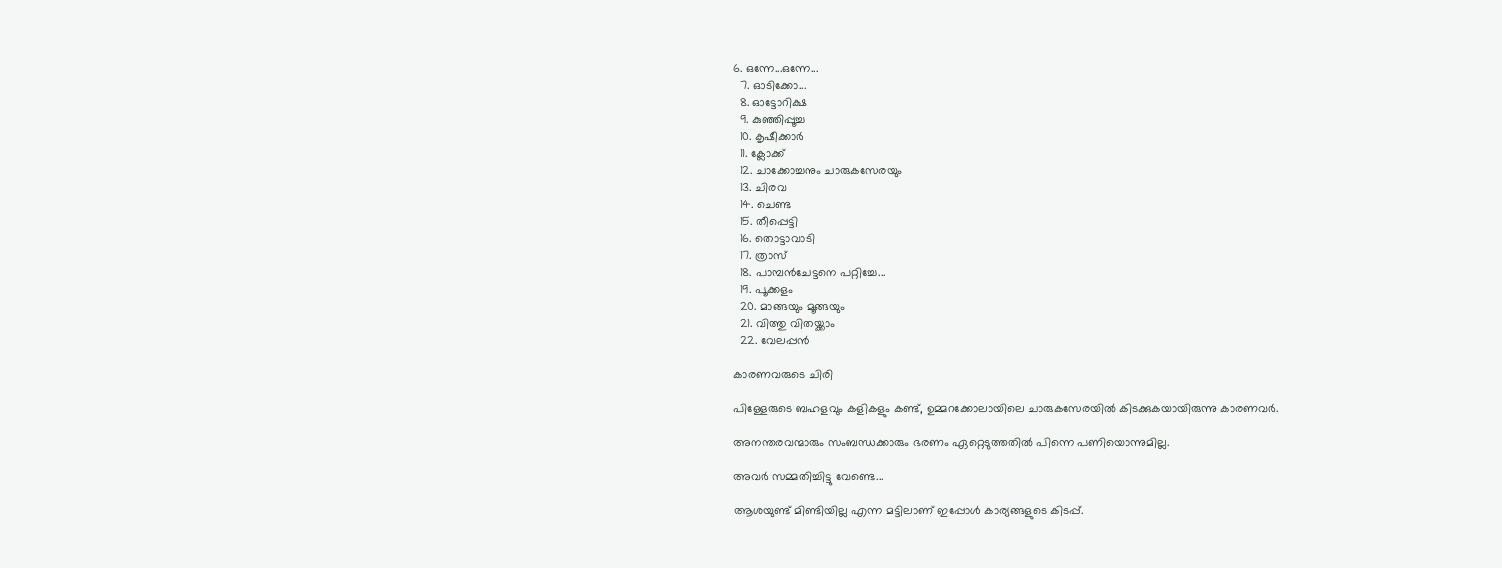6. ഒന്നേ...ഒന്നേ...
  7. ഓടിക്കോ...
  8. ഓട്ടോറിക്ഷ
  9. കുഞ്ഞിപ്പൂച്ച
  10. കൃഷീക്കാര്‍
  11. ക്ലോക്ക്‌
  12. ചാക്കോച്ചനും ചാരുകസേരയും
  13. ചിരവ
  14. ചെണ്ട
  15. തീപ്പെട്ടി
  16. തൊട്ടാവാടി
  17. ത്രാസ്‌
  18. പാമ്പന്‍ചേട്ടനെ പറ്റിച്ചേ...
  19. പൂക്കളം
  20. മാങ്ങയും മൂങ്ങയും
  21. വിത്തു വിതയ്ക്കാം
  22. വേലപ്പന്‍

കാരണവരുടെ ചിരി

പിള്ളേരുടെ ബഹളവും കളികളും കണ്ട്, ഉമ്മറക്കോലായിലെ ചാരുകസേരയില്‍ കിടക്കുകയായിരുന്നു കാരണവര്‍.

അനന്തരവന്മാരും സംബന്ധക്കാരും ഭരണം ഏറ്റെടുത്തതില്‍ പിന്നെ പണിയൊന്നുമില്ല.

അവര്‍ സമ്മതിച്ചിട്ടു വേണ്ടെ...

ആശയുണ്ട് മിണ്ടിയില്ല എന്ന മട്ടിലാണ് ഇപ്പോള്‍ കാര്യങ്ങളുടെ കിടപ്പ്.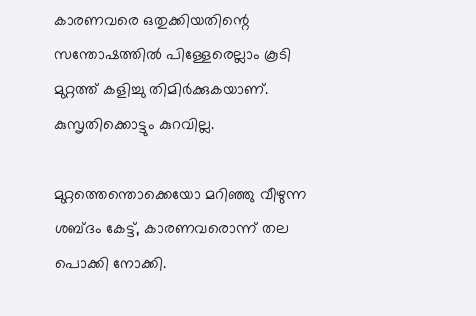കാരണവരെ ഒതുക്കിയതിന്റെ സന്തോഷത്തില്‍ പിള്ളേരെല്ലാം കൂടി മുറ്റത്ത് കളിച്ചു തിമിര്‍ക്കുകയാണ്. കുസൃതിക്കൊട്ടും കുറവില്ല.

മുറ്റത്തെന്തൊക്കെയോ മറിഞ്ഞു വീഴുന്ന ശബ്ദം കേട്ട്, കാരണവരൊന്ന് തല പൊക്കി നോക്കി.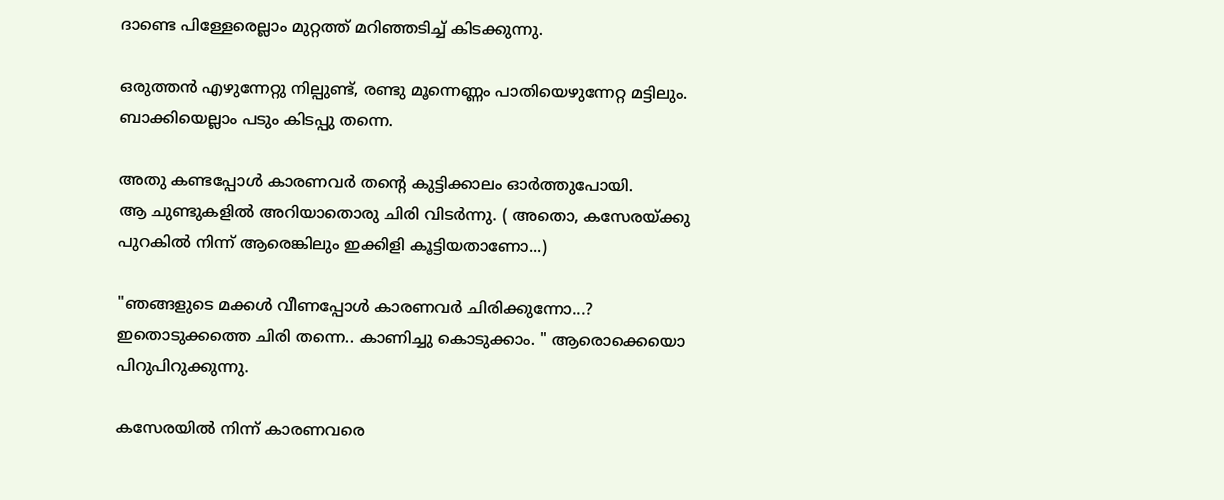ദാണ്ടെ പിള്ളേരെല്ലാം മുറ്റത്ത് മറിഞ്ഞടിച്ച് കിടക്കുന്നു.

ഒരുത്തന്‍ എഴുന്നേറ്റു നില്പുണ്ട്, രണ്ടു മൂന്നെണ്ണം പാതിയെഴുന്നേറ്റ മട്ടിലും. ബാക്കിയെല്ലാം പടും കിടപ്പു തന്നെ.

അതു കണ്ടപ്പോള്‍ കാരണവര്‍ തന്റെ കുട്ടിക്കാലം ഓര്‍ത്തുപോയി.
ആ ചുണ്ടുകളില്‍ അറിയാതൊരു ചിരി വിടര്‍ന്നു. ( അതൊ, കസേരയ്ക്കു പുറകില്‍ നിന്ന് ആരെങ്കിലും ഇക്കിളി കൂട്ടിയതാണോ...)

"ഞങ്ങളുടെ മക്കള്‍ വീണപ്പോള്‍ കാരണവര്‍ ചിരിക്കുന്നോ...? ഇതൊടുക്കത്തെ ചിരി തന്നെ.. കാണിച്ചു കൊടുക്കാം. " ആരൊക്കെയൊ പിറുപിറുക്കുന്നു.

കസേരയില്‍ നിന്ന് കാരണവരെ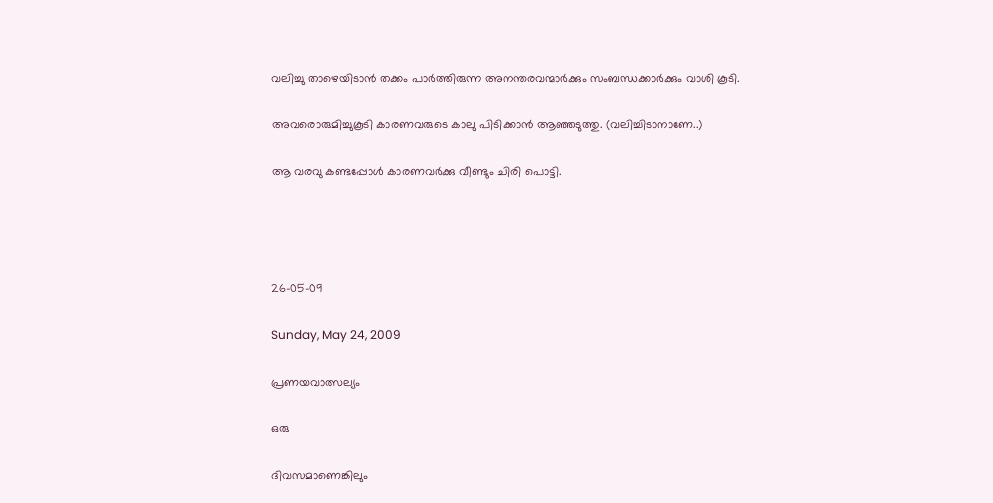വലിച്ചു താഴെയിടാന്‍ തക്കം പാര്‍ത്തിരുന്ന അനന്തരവന്മാര്‍ക്കും സംബന്ധക്കാര്‍ക്കും വാശി കൂടി.

അവരൊരുമിച്ചുകൂടി കാരണവരുടെ കാലു പിടിക്കാന്‍ ആഞ്ഞടുത്തു. (വലിച്ചിടാനാണേ..)

ആ വരവു കണ്ടപ്പോള്‍ കാരണവര്‍ക്കു വീണ്ടും ചിരി പൊട്ടി.




26-05-09

Sunday, May 24, 2009

പ്രണയവാത്സല്യം

ഒരു

ദിവസമാണെങ്കിലും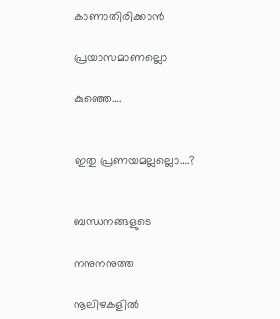കാണാതിരിക്കാന്‍

പ്രയാസമാണല്ലൊ

കുഞ്ഞെ….


ഇതു പ്രണയമല്ലല്ലൊ….?


ബന്ധനങ്ങളുടെ

നനുനനുത്ത

നൂലിഴകളില്‍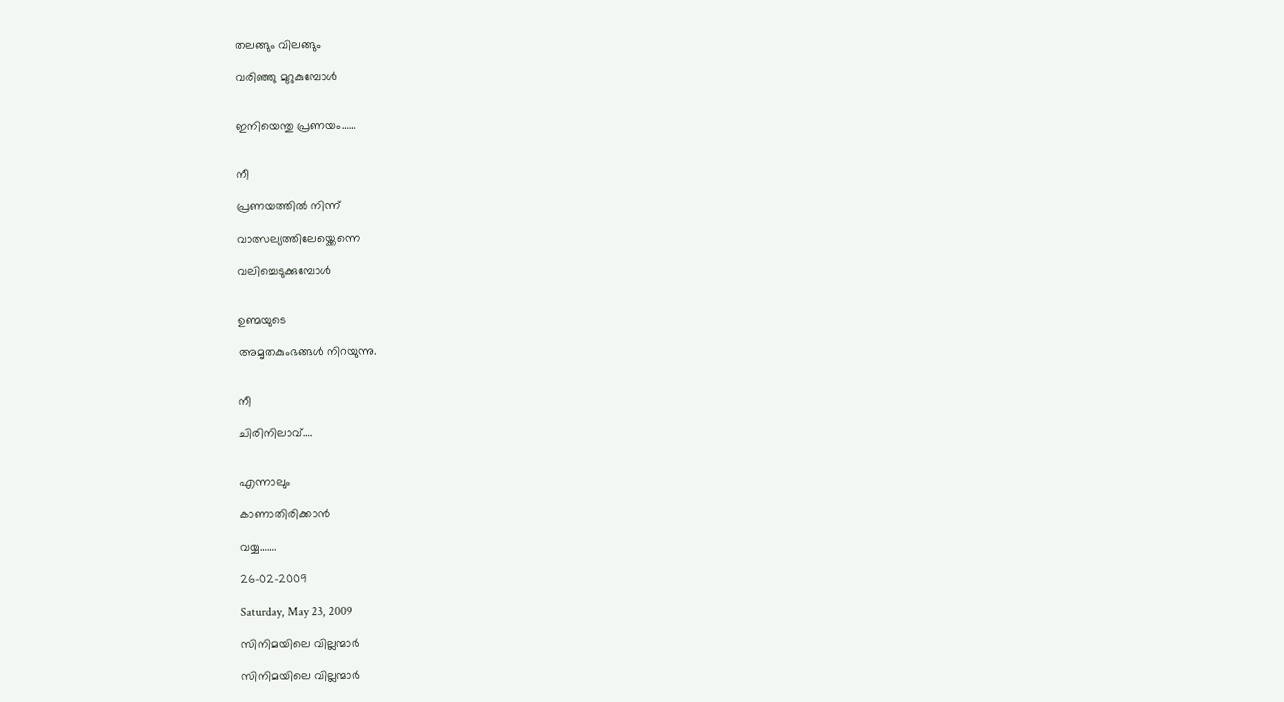തലങ്ങും വിലങ്ങും

വരിഞ്ഞു മുറുകുമ്പോള്‍


ഇനിയെന്തു പ്രണയം……


നീ

പ്രണയത്തില്‍ നിന്ന്

വാത്സല്യത്തിലേയ്ക്കെന്നെ

വലിച്ചെടുക്കുമ്പോള്‍


ഉണ്മയുടെ

അമൃതകുംഭങ്ങള്‍ നിറയുന്നു.


നീ

ചിരിനിലാവ്….


എന്നാലും

കാണാതിരിക്കാന്‍

വയ്യ…….

26-02-2009

Saturday, May 23, 2009

സിനിമയിലെ വില്ലന്മാര്‍

സിനിമയിലെ വില്ലന്മാര്‍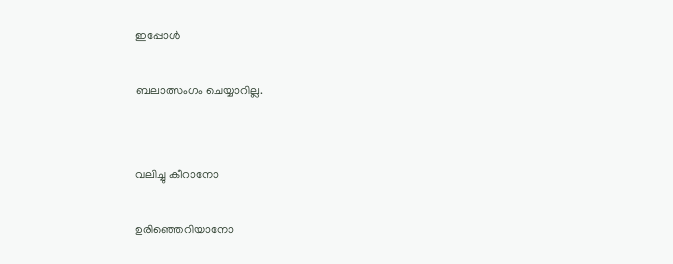ഇപ്പോള്‍

ബലാത്സംഗം ചെയ്യാറില്ല.


വലിച്ചു കീറാനോ

ഉരിഞ്ഞെറിയാനോ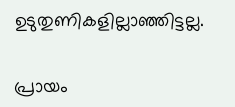ഉടുതുണികളില്ലാഞ്ഞിട്ടല്ല.


പ്രായം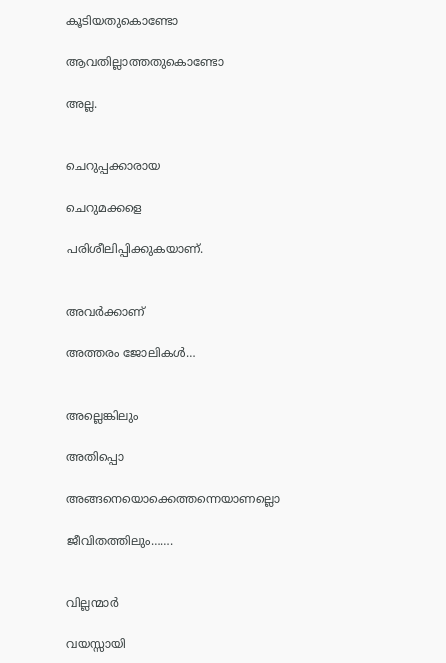കൂടിയതുകൊണ്ടോ

ആവതില്ലാത്തതുകൊണ്ടോ

അല്ല.


ചെറുപ്പക്കാരായ

ചെറുമക്കളെ

പരിശീലിപ്പിക്കുകയാണ്.


അവര്‍ക്കാണ്

അത്തരം ജോലികള്‍…


അല്ലെങ്കിലും

അതിപ്പൊ

അങ്ങനെയൊക്കെത്തന്നെയാണല്ലൊ

ജീവിതത്തിലും…….


വില്ലന്മാര്‍

വയസ്സായി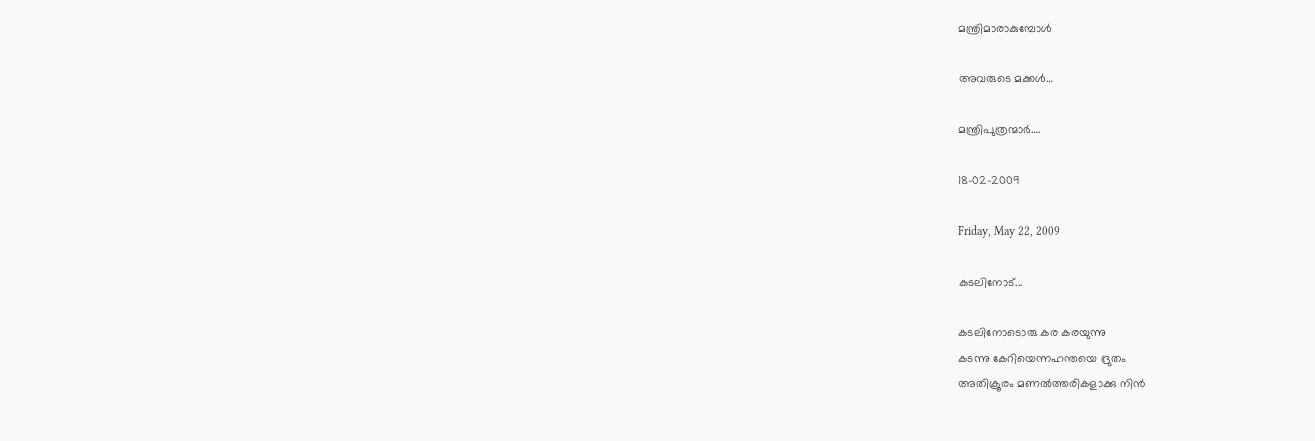മന്ത്രിമാരാകുമ്പോള്‍

അവരുടെ മക്കള്‍…

മന്ത്രിപുത്രന്മാര്‍….

18-02-2009

Friday, May 22, 2009

കടലിനോട്...

കടലിനോടൊരു കര കരയുന്നു
കടന്നു കേറിയെന്നഹന്തയെ‍ ദ്രുതം
അതിക്രൂരം മണല്‍ത്തരികളാക്കു നി‍ന്‍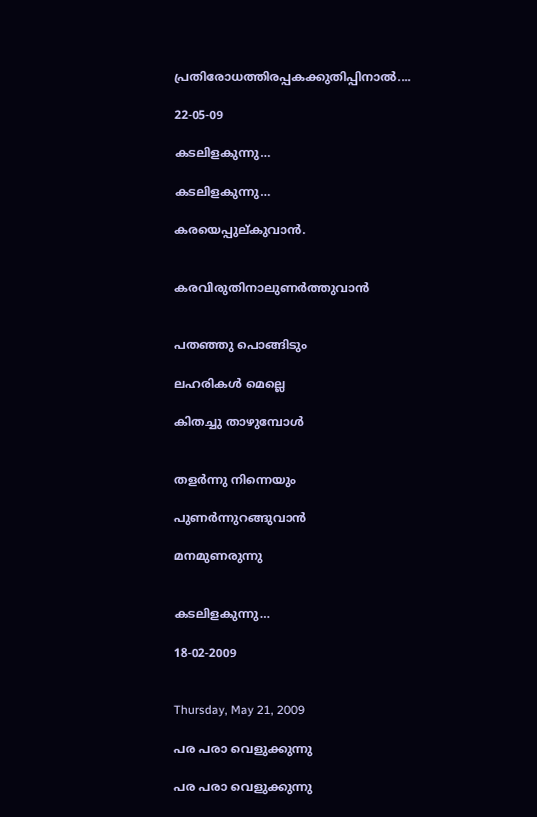പ്രതിരോധത്തിരപ്പകക്കുതിപ്പിനാല്‍....

22-05-09

കടലിളകുന്നു…

കടലിളകുന്നു…

കരയെപ്പുല്കുവാന്‍.


കരവിരുതിനാലുണര്‍ത്തുവാന്‍


പതഞ്ഞു പൊങ്ങിടും

ലഹരികള്‍ മെല്ലെ

കിതച്ചു താഴുമ്പോള്‍


തളര്‍ന്നു നിന്നെയും

പുണര്‍ന്നുറങ്ങുവാന്‍

മനമുണരുന്നു


കടലിളകുന്നു…

18-02-2009


Thursday, May 21, 2009

പര പരാ വെളുക്കുന്നു

പര പരാ വെളുക്കുന്നു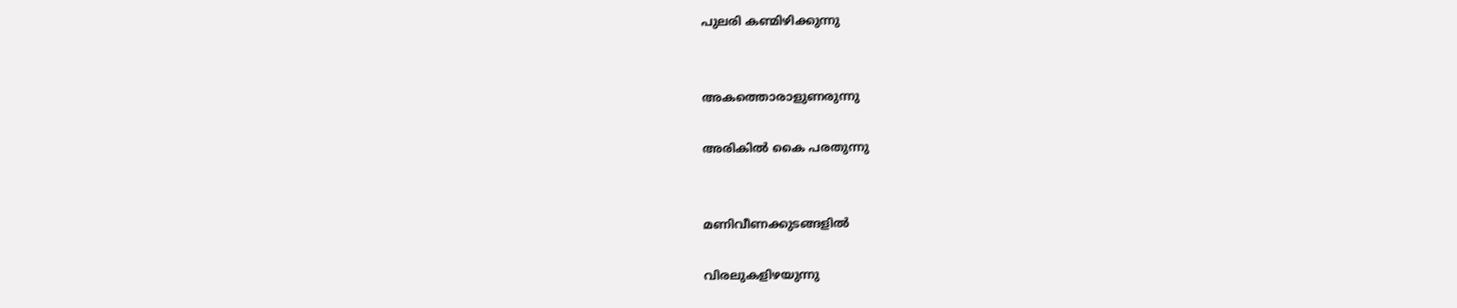പുലരി കണ്മിഴിക്കുന്നു


അകത്തൊരാളുണരുന്നു

അരികില്‍ കൈ പരതുന്നു


മണിവീണക്കുടങ്ങളില്‍

വിരലുകളിഴയുന്നു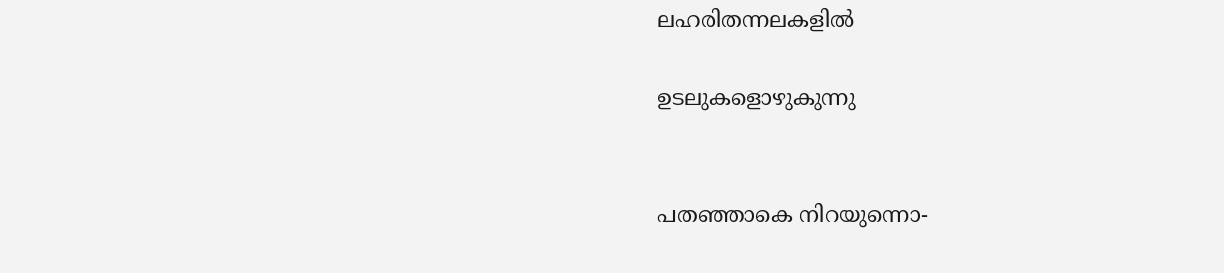ലഹരിതന്നലകളില്‍

ഉടലുകളൊഴുകുന്നു


പതഞ്ഞാകെ നിറയുന്നൊ-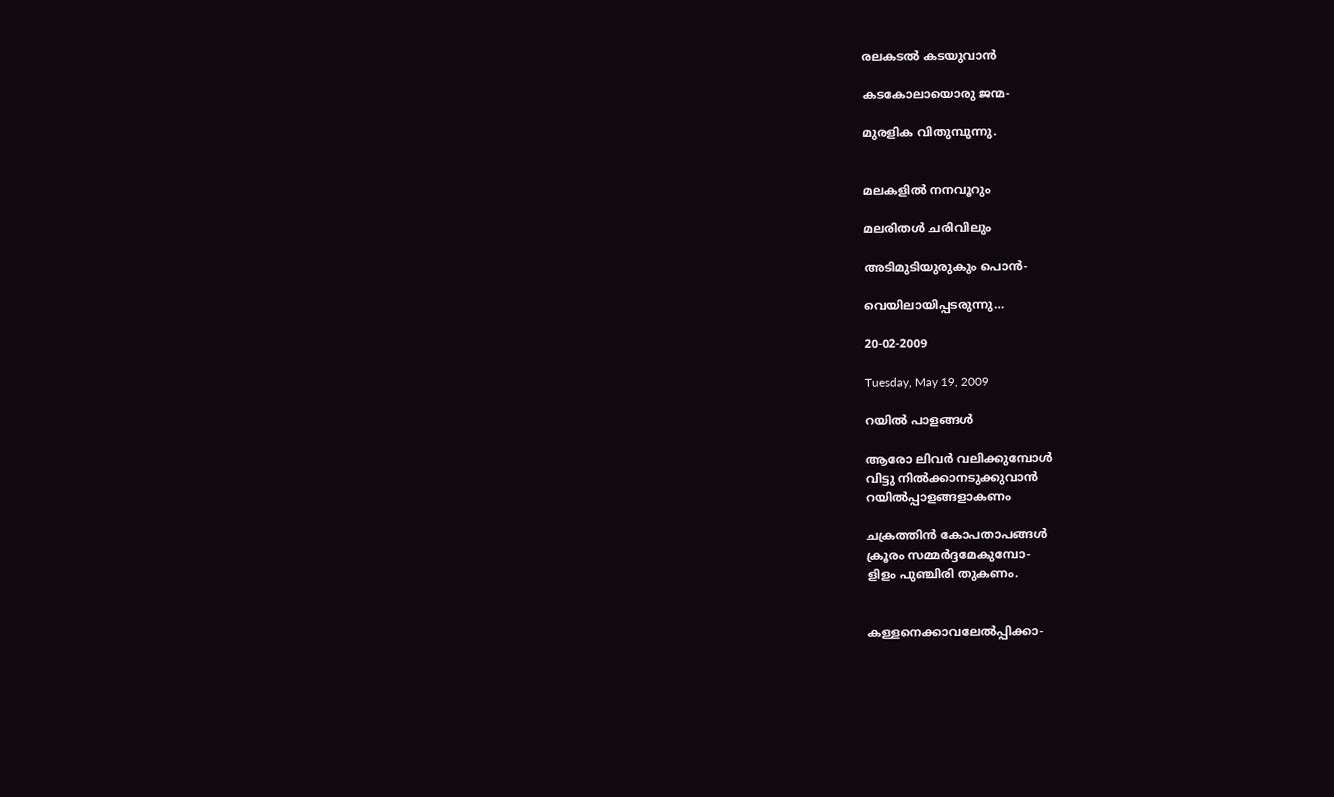രലകടല്‍ കടയുവാന്‍

കടകോലായൊരു ജന്മ-

മുരളിക വിതുമ്പുന്നു.


മലകളില്‍ നനവൂറും

മലരിതള്‍ ചരിവിലും

അടിമുടിയുരുകും പൊന്‍-

വെയിലായിപ്പടരുന്നു…

20-02-2009

Tuesday, May 19, 2009

റയില്‍ പാളങ്ങള്‍

ആരോ ലിവര്‍ വലിക്കുമ്പോള്‍
വിട്ടു നില്‍ക്കാനടുക്കുവാന്‍
റയില്‍പ്പാളങ്ങളാകണം

ചക്രത്തിന്‍ കോപതാപങ്ങള്‍
ക്രൂരം സമ്മര്‍ദ്ദമേകുമ്പോ-
ളിളം പുഞ്ചിരി തുകണം.


കള്ളനെക്കാവലേല്‍പ്പിക്കാ-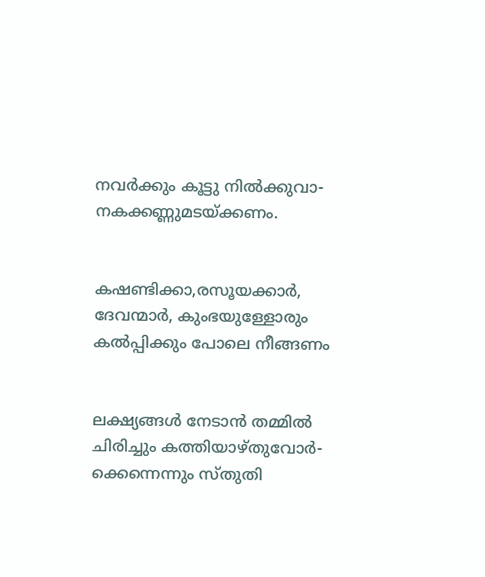നവര്‍ക്കും കൂട്ടു നില്‍ക്കുവാ-
നകക്കണ്ണുമടയ്ക്കണം.


കഷണ്ടിക്കാ,രസൂയക്കാര്‍,
ദേവന്മാര്‍, കുംഭയുള്ളോരും
കല്‍പ്പിക്കും പോലെ നീങ്ങണം


ലക്ഷ്യങ്ങള്‍ നേടാന്‍ തമ്മില്‍
ചിരിച്ചും കത്തിയാഴ്തുവോര്‍-
ക്കെന്നെന്നും സ്തുതി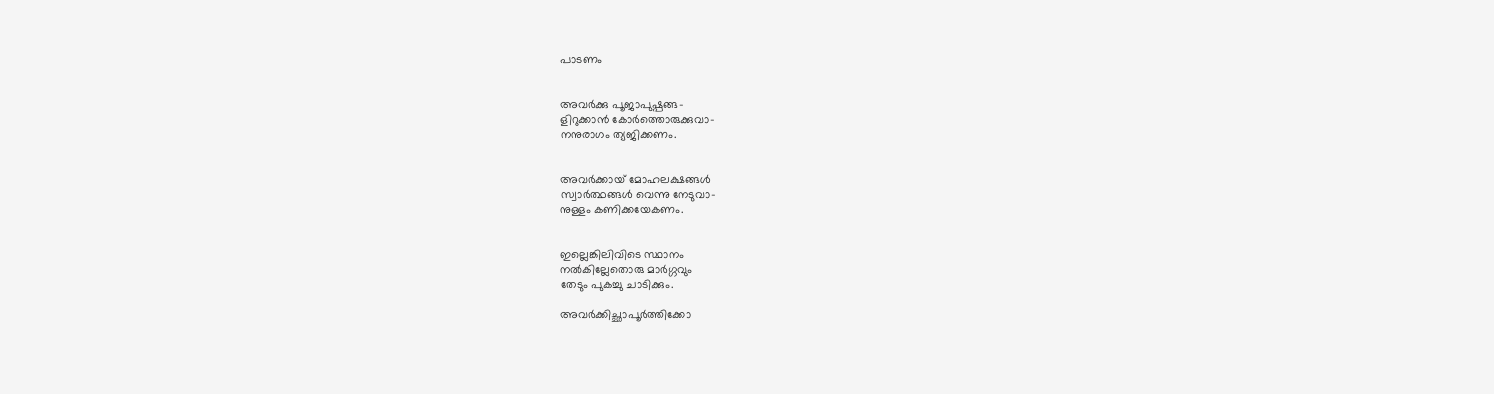പാടണം


അവര്‍ക്കു പൂജാപുഷ്പങ്ങ-
ളിറുക്കാന്‍ കോര്‍ത്തൊരുക്കുവാ-
നനുരാഗം ത്യജിക്കണം.


അവര്‍ക്കായ് മോഹലക്ഷങ്ങള്‍
സ്വാര്‍ത്ഥങ്ങള്‍ വെന്നു നേടുവാ-
നുള്ളം കണിക്കയേകണം.


ഇല്ലെങ്കിലിവിടെ സ്ഥാനം
നല്‍കില്ലേതൊരു മാര്‍ഗ്ഗവും
തേടും പുകച്ചു ചാടിക്കും.

അവര്‍ക്കിച്ഛാപൂര്‍ത്തിക്കോ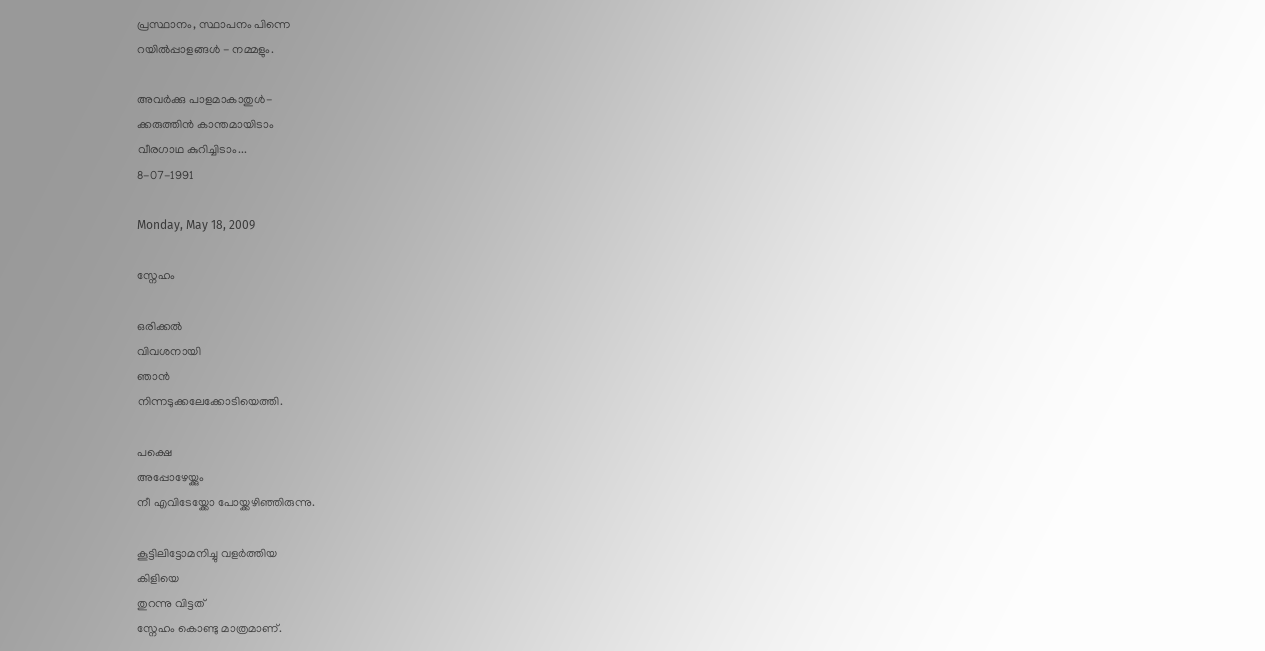പ്രസ്ഥാനം, സ്ഥാപനം പിന്നെ
റയില്‍പ്പാളങ്ങള്‍ - നമ്മളും.

അവര്‍ക്കു പാളമാകാതുള്‍-
ക്കരുത്തിന്‍ കാന്തമായിടാം
വീരഗാഥ കുറിച്ചിടാം...
8-07-1991

Monday, May 18, 2009

സ്നേഹം

ഒരിക്കല്‍
വിവശനായി
ഞാന്‍
നിന്നടുക്കലേക്കോടിയെത്തി.

പക്ഷെ
അപ്പോഴേയ്ക്കും
നീ എവിടേയ്ക്കോ പോയ്ക്കഴിഞ്ഞിരുന്നു.

കൂട്ടിലിട്ടോമനിച്ചു വളര്‍ത്തിയ
കിളിയെ
തുറന്നു വിട്ടത്
സ്നേഹം കൊണ്ടു മാത്രമാണ്.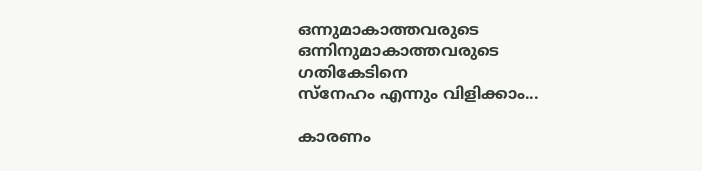ഒന്നുമാകാത്തവരുടെ
ഒന്നിനുമാകാത്തവരുടെ
ഗതികേടിനെ
സ്നേഹം എന്നും വിളിക്കാം...

കാരണം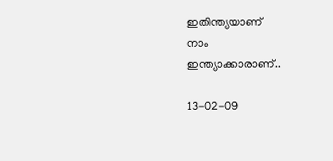ഇതിന്ത്യയാണ്
നാം
ഇന്ത്യാക്കാരാണ്..

13-02-09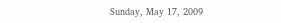Sunday, May 17, 2009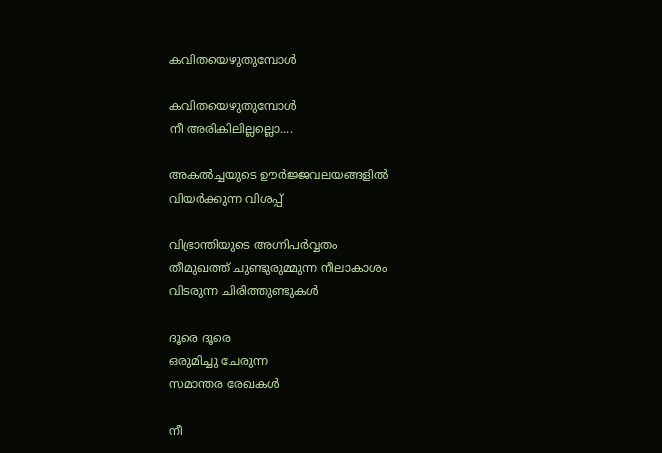കവിതയെഴുതുമ്പോള്‍

കവിതയെഴുതുമ്പോള്‍
നീ അരികിലില്ലല്ലൊ....

അകല്‍ച്ചയുടെ ഊര്‍ജ്ജവലയങ്ങളില്‍
വിയര്‍ക്കുന്ന വിശപ്പ്

വിഭ്രാന്തിയുടെ അഗ്നിപര്‍വ്വതം
തീമുഖത്ത് ചുണ്ടുരുമ്മുന്ന നീലാകാശം
വിടരുന്ന ചിരിത്തുണ്ടുകള്‍

ദൂരെ ദൂരെ
ഒരുമിച്ചു ചേരുന്ന
സമാന്തര രേഖകള്‍

നീ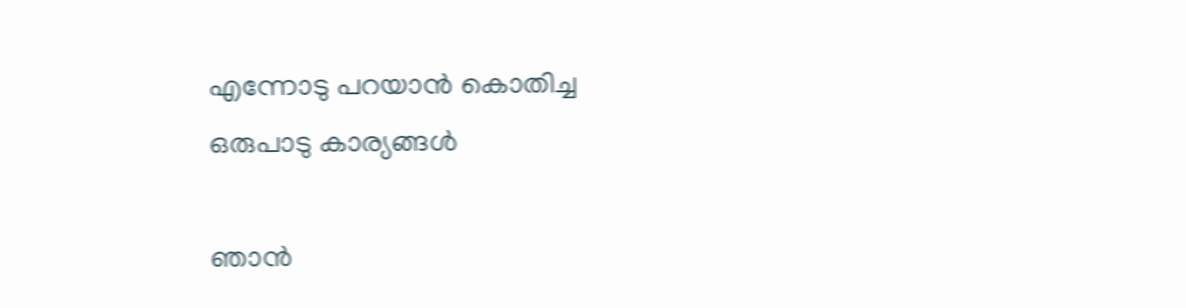എന്നോടു പറയാന്‍ കൊതിച്ച
ഒരുപാടു കാര്യങ്ങള്‍

ഞാന്‍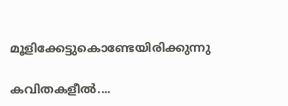മൂളിക്കേട്ടുകൊണ്ടേയിരിക്കുന്നു

കവിതകളീല്‍....